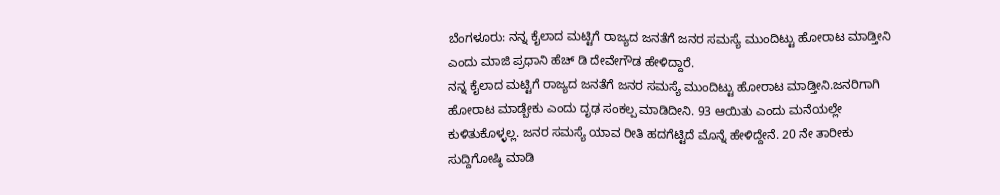ಬೆಂಗಳೂರು: ನನ್ನ ಕೈಲಾದ ಮಟ್ಟಿಗೆ ರಾಜ್ಯದ ಜನತೆಗೆ ಜನರ ಸಮಸ್ಯೆ ಮುಂದಿಟ್ಟು ಹೋರಾಟ ಮಾಡ್ತೀನಿ ಎಂದು ಮಾಜಿ ಪ್ರಧಾನಿ ಹೆಚ್ ಡಿ ದೇವೇಗೌಡ ಹೇಳಿದ್ದಾರೆ.
ನನ್ನ ಕೈಲಾದ ಮಟ್ಟಿಗೆ ರಾಜ್ಯದ ಜನತೆಗೆ ಜನರ ಸಮಸ್ಯೆ ಮುಂದಿಟ್ಟು ಹೋರಾಟ ಮಾಡ್ತೀನಿ.ಜನರಿಗಾಗಿ ಹೋರಾಟ ಮಾಡ್ಬೇಕು ಎಂದು ದೃಢ ಸಂಕಲ್ಪ ಮಾಡಿದೀನಿ. 93 ಆಯಿತು ಎಂದು ಮನೆಯಲ್ಲೇ ಕುಳಿತುಕೊಳ್ಳಲ್ಲ. ಜನರ ಸಮಸ್ಯೆ ಯಾವ ರೀತಿ ಹದಗೆಟ್ಟಿದೆ ಮೊನ್ನೆ ಹೇಳಿದ್ದೇನೆ. 20 ನೇ ತಾರೀಕು ಸುದ್ದಿಗೋಷ್ಠಿ ಮಾಡಿ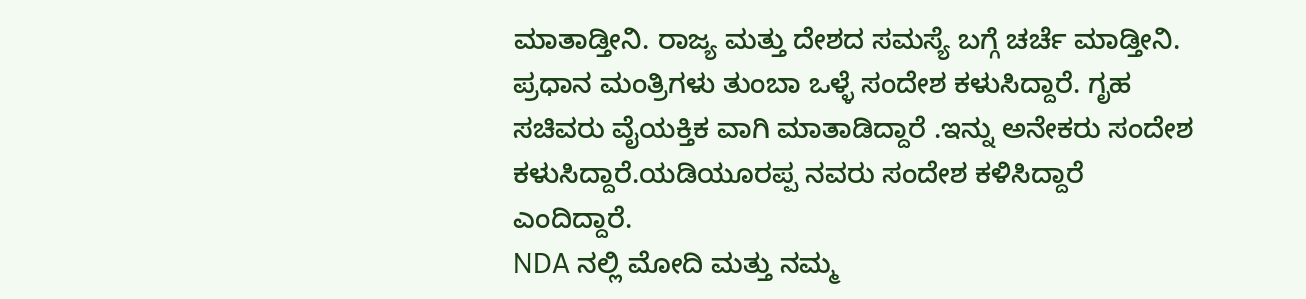ಮಾತಾಡ್ತೀನಿ. ರಾಜ್ಯ ಮತ್ತು ದೇಶದ ಸಮಸ್ಯೆ ಬಗ್ಗೆ ಚರ್ಚೆ ಮಾಡ್ತೀನಿ. ಪ್ರಧಾನ ಮಂತ್ರಿಗಳು ತುಂಬಾ ಒಳ್ಳೆ ಸಂದೇಶ ಕಳುಸಿದ್ದಾರೆ. ಗೃಹ ಸಚಿವರು ವೈಯಕ್ತಿಕ ವಾಗಿ ಮಾತಾಡಿದ್ದಾರೆ .ಇನ್ನು ಅನೇಕರು ಸಂದೇಶ ಕಳುಸಿದ್ದಾರೆ.ಯಡಿಯೂರಪ್ಪ ನವರು ಸಂದೇಶ ಕಳಿಸಿದ್ದಾರೆ ಎಂದಿದ್ದಾರೆ.
NDA ನಲ್ಲಿ ಮೋದಿ ಮತ್ತು ನಮ್ಮ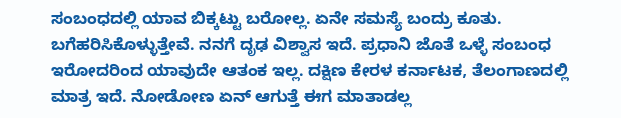ಸಂಬಂಧದಲ್ಲಿ ಯಾವ ಬಿಕ್ಕಟ್ಟು ಬರೋಲ್ಲ. ಏನೇ ಸಮಸ್ಯೆ ಬಂದ್ರು ಕೂತು. ಬಗೆಹರಿಸಿಕೊಳ್ಳುತ್ತೇವೆ. ನನಗೆ ದೃಢ ವಿಶ್ವಾಸ ಇದೆ. ಪ್ರಧಾನಿ ಜೊತೆ ಒಳ್ಳೆ ಸಂಬಂಧ ಇರೋದರಿಂದ ಯಾವುದೇ ಆತಂಕ ಇಲ್ಲ. ದಕ್ಷಿಣ ಕೇರಳ ಕರ್ನಾಟಕ, ತೆಲಂಗಾಣದಲ್ಲಿ ಮಾತ್ರ ಇದೆ. ನೋಡೋಣ ಏನ್ ಆಗುತ್ತೆ ಈಗ ಮಾತಾಡಲ್ಲ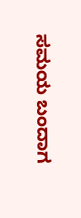ಸಮಯ ಬಂದಾಗ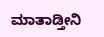ಮಾತಾಡ್ತೀನಿ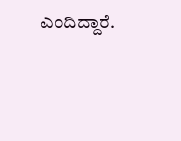ಎಂದಿದ್ದಾರೆ.